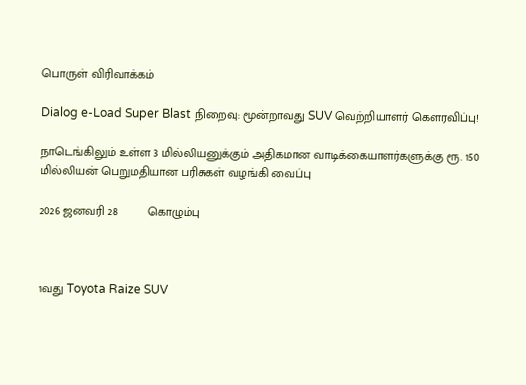பொருள் விரிவாக்கம்

Dialog e-Load Super Blast நிறைவு: மூன்றாவது SUV வெற்றியாளர் கௌரவிப்பு!

நாடெங்கிலும் உள்ள 3 மில்லியனுக்கும் அதிகமான வாடிக்கையாளர்களுக்கு ரூ. 150 மில்லியன் பெறுமதியான பரிசுகள் வழங்கி வைப்பு

2026 ஜனவரி 28         கொழும்பு



1வது Toyota Raize SUV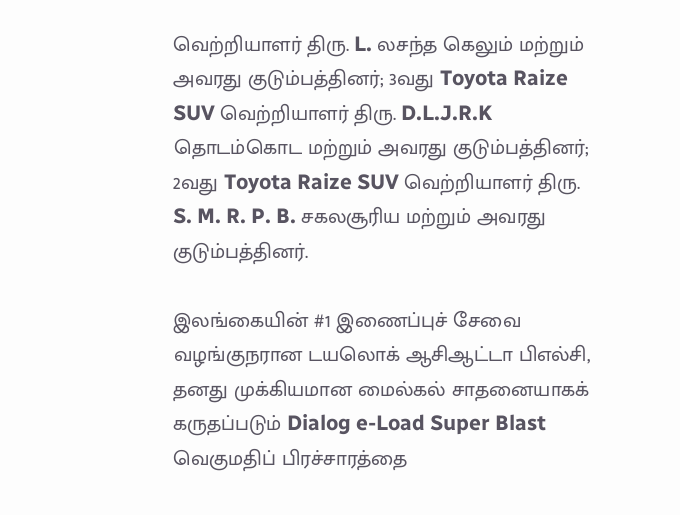வெற்றியாளர் திரு. L. லசந்த கெலும் மற்றும் அவரது குடும்பத்தினர்; 3வது Toyota Raize SUV வெற்றியாளர் திரு. D.L.J.R.K தொடம்கொட மற்றும் அவரது குடும்பத்தினர்; 2வது Toyota Raize SUV வெற்றியாளர் திரு. S. M. R. P. B. சகலசூரிய மற்றும் அவரது குடும்பத்தினர்.

இலங்கையின் #1 இணைப்புச் சேவை வழங்குநரான டயலொக் ஆசிஆட்டா பிஎல்சி, தனது முக்கியமான மைல்கல் சாதனையாகக் கருதப்படும் Dialog e-Load Super Blast வெகுமதிப் பிரச்சாரத்தை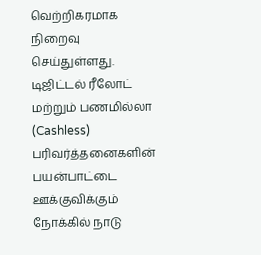வெற்றிகரமாக நிறைவு செய்துள்ளது. டிஜிட்டல் ரீலோட் மற்றும் பணமில்லா (Cashless) பரிவர்த்தனைகளின் பயன்பாட்டை ஊக்குவிக்கும் நோக்கில் நாடு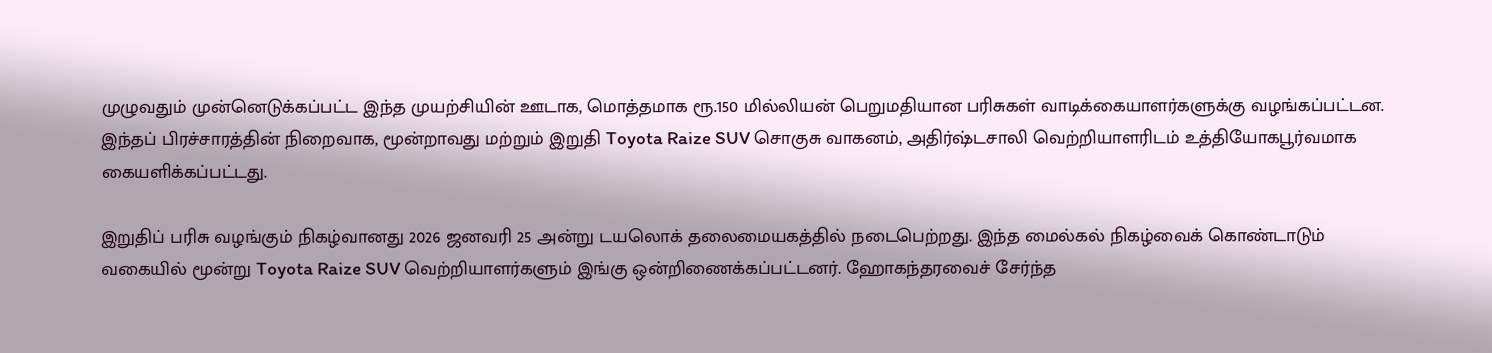முழுவதும் முன்னெடுக்கப்பட்ட இந்த முயற்சியின் ஊடாக, மொத்தமாக ரூ.150 மில்லியன் பெறுமதியான பரிசுகள் வாடிக்கையாளர்களுக்கு வழங்கப்பட்டன. இந்தப் பிரச்சாரத்தின் நிறைவாக, மூன்றாவது மற்றும் இறுதி Toyota Raize SUV சொகுசு வாகனம், அதிர்ஷ்டசாலி வெற்றியாளரிடம் உத்தியோகபூர்வமாக கையளிக்கப்பட்டது.

இறுதிப் பரிசு வழங்கும் நிகழ்வானது 2026 ஜனவரி 25 அன்று டயலொக் தலைமையகத்தில் நடைபெற்றது. இந்த மைல்கல் நிகழ்வைக் கொண்டாடும் வகையில் மூன்று Toyota Raize SUV வெற்றியாளர்களும் இங்கு ஒன்றிணைக்கப்பட்டனர். ஹோகந்தரவைச் சேர்ந்த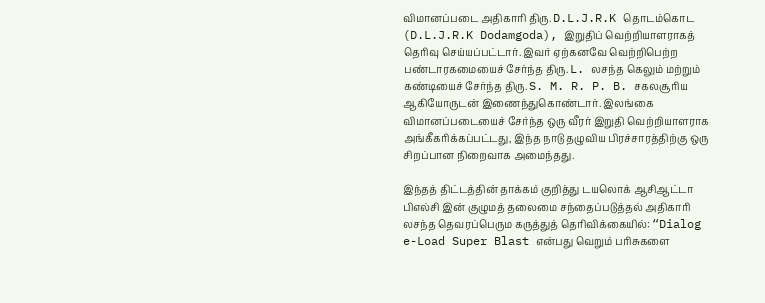விமானப்படை அதிகாரி திரு. D.L.J.R.K தொடம்கொட (D.L.J.R.K Dodamgoda), இறுதிப் வெற்றியாளராகத் தெரிவு செய்யப்பட்டார். இவர் ஏற்கனவே வெற்றிபெற்ற பண்டாரகமையைச் சேர்ந்த திரு. L. லசந்த கெலும் மற்றும் கண்டியைச் சேர்ந்த திரு. S. M. R. P. B. சகலசூரிய ஆகியோருடன் இணைந்துகொண்டார். இலங்கை விமானப்படையைச் சேர்ந்த ஒரு வீரர் இறுதி வெற்றியாளராக அங்கீகரிக்கப்பட்டது, இந்த நாடு தழுவிய பிரச்சாரத்திற்கு ஒரு சிறப்பான நிறைவாக அமைந்தது.

இந்தத் திட்டத்தின் தாக்கம் குறித்து டயலொக் ஆசிஆட்டா பிஎல்சி இன் குழுமத் தலைமை சந்தைப்படுத்தல் அதிகாரி லசந்த தெவரப்பெரும கருத்துத் தெரிவிக்கையில்: “Dialog e-Load Super Blast என்பது வெறும் பரிசுகளை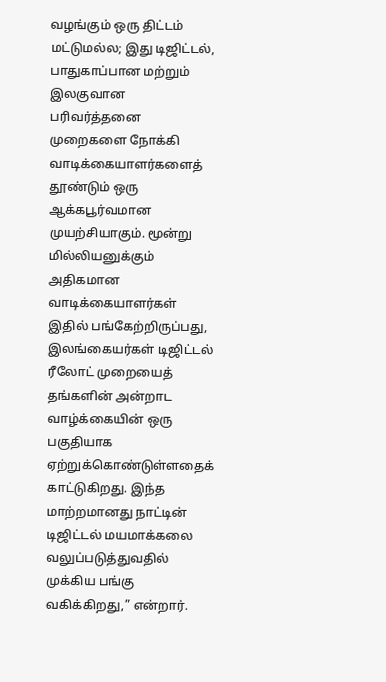வழங்கும் ஒரு திட்டம் மட்டுமல்ல; இது டிஜிட்டல், பாதுகாப்பான மற்றும் இலகுவான பரிவர்த்தனை முறைகளை நோக்கி வாடிக்கையாளர்களைத் தூண்டும் ஒரு ஆக்கபூர்வமான முயற்சியாகும். மூன்று மில்லியனுக்கும் அதிகமான வாடிக்கையாளர்கள் இதில் பங்கேற்றிருப்பது, இலங்கையர்கள் டிஜிட்டல் ரீலோட் முறையைத் தங்களின் அன்றாட வாழ்க்கையின் ஒரு பகுதியாக ஏற்றுக்கொண்டுள்ளதைக் காட்டுகிறது. இந்த மாற்றமானது நாட்டின் டிஜிட்டல் மயமாக்கலை வலுப்படுத்துவதில் முக்கிய பங்கு வகிக்கிறது,” என்றார்.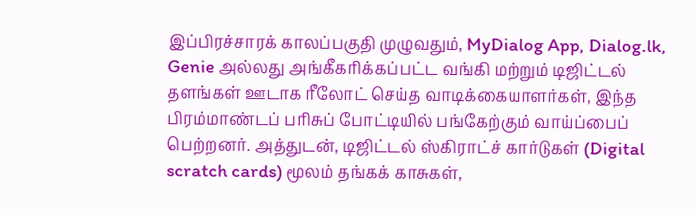இப்பிரச்சாரக் காலப்பகுதி முழுவதும், MyDialog App, Dialog.lk, Genie அல்லது அங்கீகரிக்கப்பட்ட வங்கி மற்றும் டிஜிட்டல் தளங்கள் ஊடாக ரீலோட் செய்த வாடிக்கையாளர்கள், இந்த பிரம்மாண்டப் பரிசுப் போட்டியில் பங்கேற்கும் வாய்ப்பைப் பெற்றனர். அத்துடன், டிஜிட்டல் ஸ்கிராட்ச் கார்டுகள் (Digital scratch cards) மூலம் தங்கக் காசுகள்,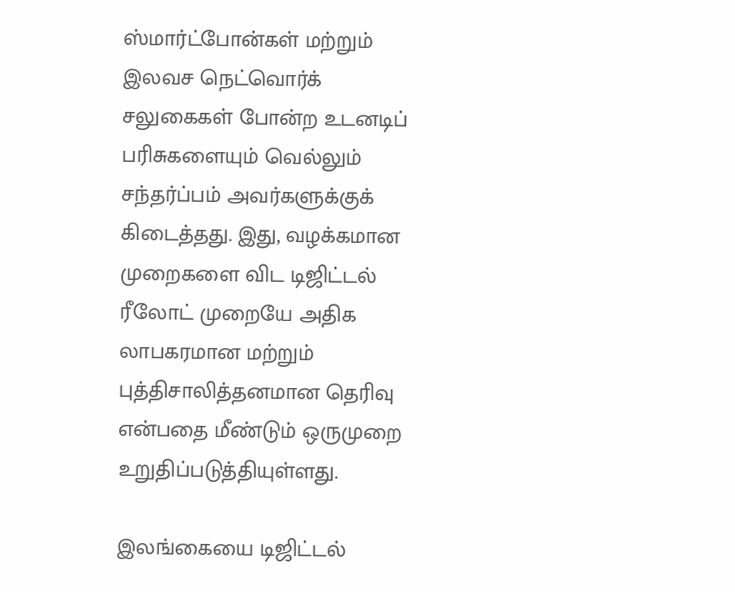ஸ்மார்ட்போன்கள் மற்றும் இலவச நெட்வொர்க் சலுகைகள் போன்ற உடனடிப் பரிசுகளையும் வெல்லும் சந்தர்ப்பம் அவர்களுக்குக் கிடைத்தது. இது, வழக்கமான முறைகளை விட டிஜிட்டல் ரீலோட் முறையே அதிக லாபகரமான மற்றும் புத்திசாலித்தனமான தெரிவு என்பதை மீண்டும் ஒருமுறை உறுதிப்படுத்தியுள்ளது.

இலங்கையை டிஜிட்டல்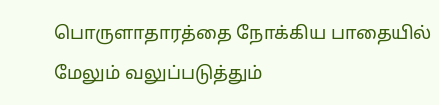பொருளாதாரத்தை நோக்கிய பாதையில் மேலும் வலுப்படுத்தும்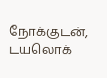நோக்குடன், டயலொக்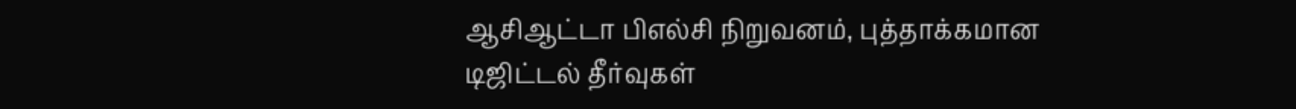ஆசிஆட்டா பிஎல்சி நிறுவனம், புத்தாக்கமான டிஜிட்டல் தீர்வுகள்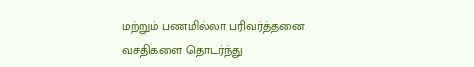மற்றும் பணமில்லா பரிவர்த்தனை வசதிகளை தொடர்ந்து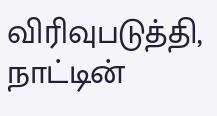விரிவுபடுத்தி, நாட்டின்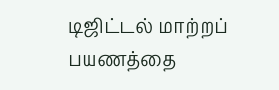டிஜிட்டல் மாற்றப் பயணத்தை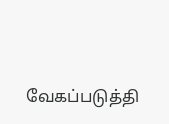வேகப்படுத்தி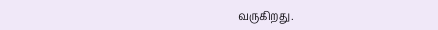வருகிறது.